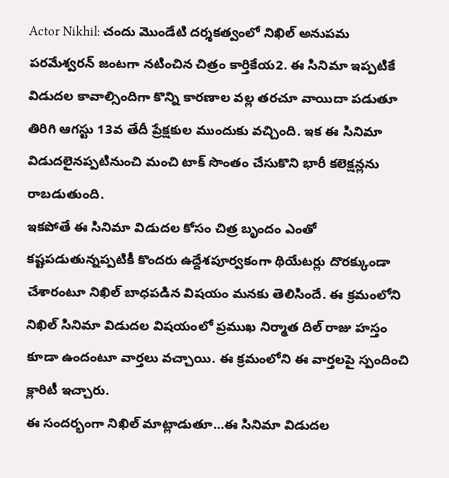Actor Nikhil: చందు మొండేటి దర్శకత్వంలో నిఖిల్ అనుపమ పరమేశ్వరన్ జంటగా నటించిన చిత్రం కార్తికేయ2. ఈ సినిమా ఇప్పటికే విడుదల కావాల్సిందిగా కొన్ని కారణాల వల్ల తరచూ వాయిదా పడుతూ తిరిగి ఆగస్టు 13వ తేదీ ప్రేక్షకుల ముందుకు వచ్చింది. ఇక ఈ సినిమా విడుదలైనప్పటినుంచి మంచి టాక్ సొంతం చేసుకొని భారీ కలెక్షన్లను రాబడుతుంది.
ఇకపోతే ఈ సినిమా విడుదల కోసం చిత్ర బృందం ఎంతో కష్టపడుతున్నప్పటికీ కొందరు ఉద్దేశపూర్వకంగా థియేటర్లు దొరక్కుండా చేశారంటూ నిఖిల్ బాధపడిన విషయం మనకు తెలిసిందే. ఈ క్రమంలోని నిఖిల్ సినిమా విడుదల విషయంలో ప్రముఖ నిర్మాత దిల్ రాజు హస్తం కూడా ఉందంటూ వార్తలు వచ్చాయి. ఈ క్రమంలోని ఈ వార్తలపై స్పందించి క్లారిటీ ఇచ్చారు.
ఈ సందర్భంగా నిఖిల్ మాట్లాడుతూ…ఈ సినిమా విడుదల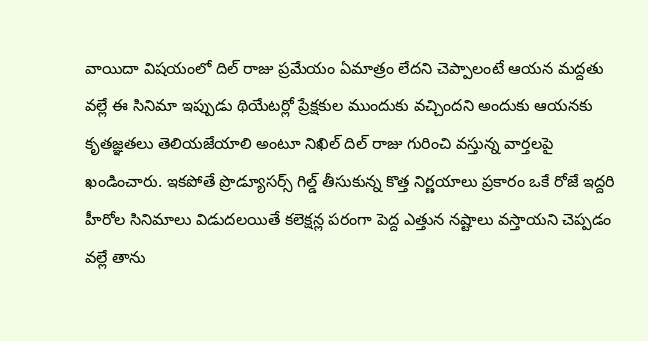వాయిదా విషయంలో దిల్ రాజు ప్రమేయం ఏమాత్రం లేదని చెప్పాలంటే ఆయన మద్దతు వల్లే ఈ సినిమా ఇప్పుడు థియేటర్లో ప్రేక్షకుల ముందుకు వచ్చిందని అందుకు ఆయనకు కృతజ్ఞతలు తెలియజేయాలి అంటూ నిఖిల్ దిల్ రాజు గురించి వస్తున్న వార్తలపై ఖండించారు. ఇకపోతే ప్రొడ్యూసర్స్ గిల్డ్ తీసుకున్న కొత్త నిర్ణయాలు ప్రకారం ఒకే రోజే ఇద్దరి హీరోల సినిమాలు విడుదలయితే కలెక్షన్ల పరంగా పెద్ద ఎత్తున నష్టాలు వస్తాయని చెప్పడం వల్లే తాను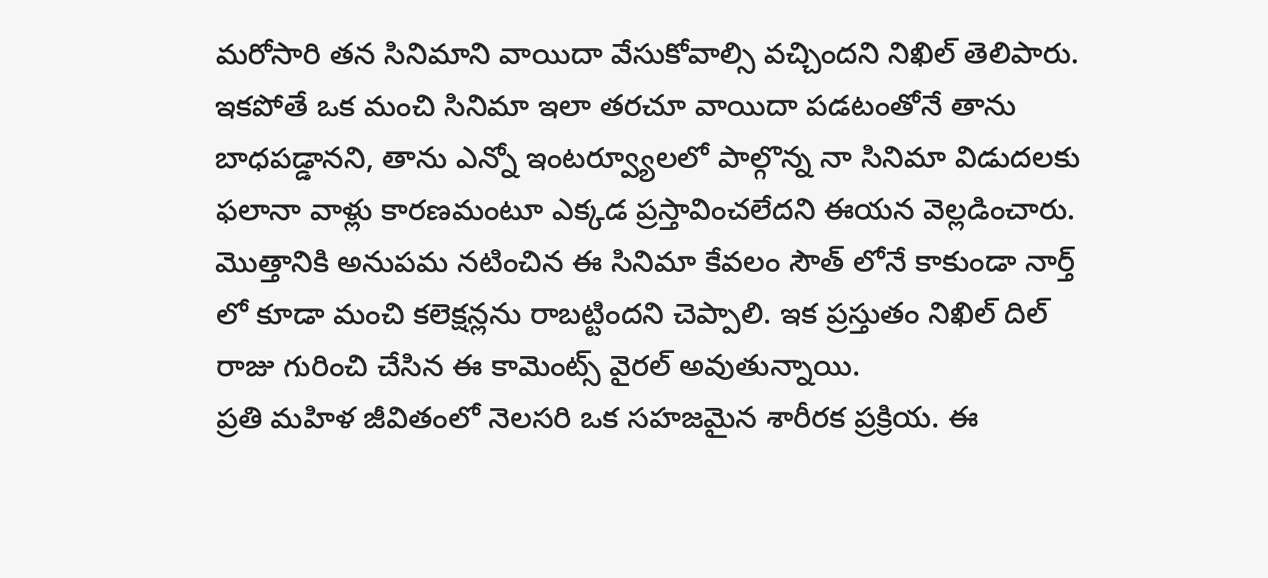మరోసారి తన సినిమాని వాయిదా వేసుకోవాల్సి వచ్చిందని నిఖిల్ తెలిపారు.
ఇకపోతే ఒక మంచి సినిమా ఇలా తరచూ వాయిదా పడటంతోనే తాను బాధపడ్డానని, తాను ఎన్నో ఇంటర్వ్యూలలో పాల్గొన్న నా సినిమా విడుదలకు ఫలానా వాళ్లు కారణమంటూ ఎక్కడ ప్రస్తావించలేదని ఈయన వెల్లడించారు. మొత్తానికి అనుపమ నటించిన ఈ సినిమా కేవలం సౌత్ లోనే కాకుండా నార్త్ లో కూడా మంచి కలెక్షన్లను రాబట్టిందని చెప్పాలి. ఇక ప్రస్తుతం నిఖిల్ దిల్ రాజు గురించి చేసిన ఈ కామెంట్స్ వైరల్ అవుతున్నాయి.
ప్రతి మహిళ జీవితంలో నెలసరి ఒక సహజమైన శారీరక ప్రక్రియ. ఈ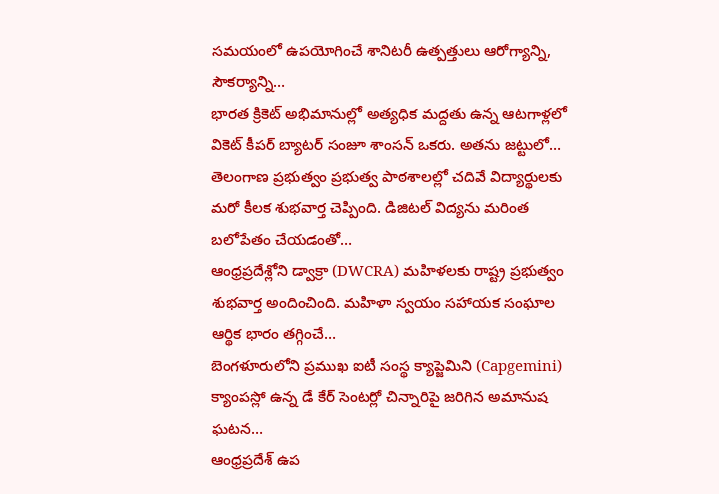సమయంలో ఉపయోగించే శానిటరీ ఉత్పత్తులు ఆరోగ్యాన్ని, సౌకర్యాన్ని…
భారత క్రికెట్ అభిమానుల్లో అత్యధిక మద్దతు ఉన్న ఆటగాళ్లలో వికెట్ కీపర్ బ్యాటర్ సంజూ శాంసన్ ఒకరు. అతను జట్టులో…
తెలంగాణ ప్రభుత్వం ప్రభుత్వ పాఠశాలల్లో చదివే విద్యార్థులకు మరో కీలక శుభవార్త చెప్పింది. డిజిటల్ విద్యను మరింత బలోపేతం చేయడంతో…
ఆంధ్రప్రదేశ్లోని డ్వాక్రా (DWCRA) మహిళలకు రాష్ట్ర ప్రభుత్వం శుభవార్త అందించింది. మహిళా స్వయం సహాయక సంఘాల ఆర్థిక భారం తగ్గించే…
బెంగళూరులోని ప్రముఖ ఐటీ సంస్థ క్యాప్జెమిని (Capgemini) క్యాంపస్లో ఉన్న డే కేర్ సెంటర్లో చిన్నారిపై జరిగిన అమానుష ఘటన…
ఆంధ్రప్రదేశ్ ఉప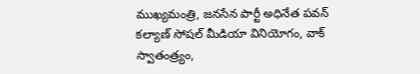ముఖ్యమంత్రి, జనసేన పార్టీ అధినేత పవన్ కల్యాణ్ సోషల్ మీడియా వినియోగం, వాక్ స్వాతంత్ర్యం,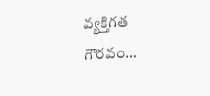వ్యక్తిగత గౌరవం…